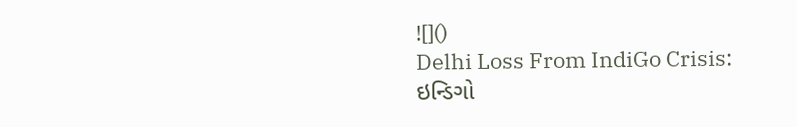![]()
Delhi Loss From IndiGo Crisis: ઇન્ડિગો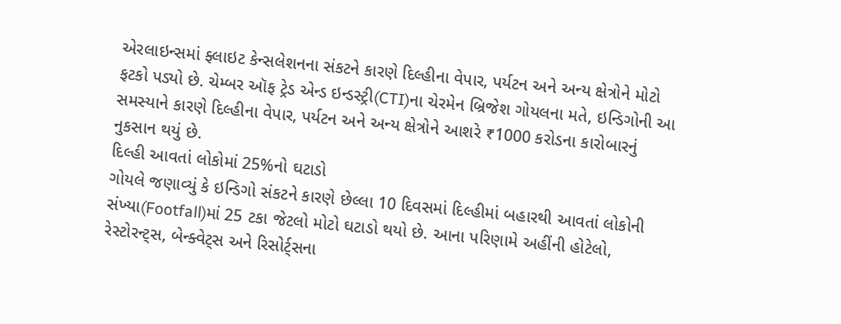એરલાઇન્સમાં ફ્લાઇટ કેન્સલેશનના સંકટને કારણે દિલ્હીના વેપાર, પર્યટન અને અન્ય ક્ષેત્રોને મોટો ફટકો પડ્યો છે. ચેમ્બર ઑફ ટ્રેડ એન્ડ ઇન્ડસ્ટ્રી(CTI)ના ચેરમેન બ્રિજેશ ગોયલના મતે, ઇન્ડિગોની આ સમસ્યાને કારણે દિલ્હીના વેપાર, પર્યટન અને અન્ય ક્ષેત્રોને આશરે ₹1000 કરોડના કારોબારનું નુકસાન થયું છે.
દિલ્હી આવતાં લોકોમાં 25%નો ઘટાડો
ગોયલે જણાવ્યું કે ઇન્ડિગો સંકટને કારણે છેલ્લા 10 દિવસમાં દિલ્હીમાં બહારથી આવતાં લોકોની સંખ્યા(Footfall)માં 25 ટકા જેટલો મોટો ઘટાડો થયો છે. આના પરિણામે અહીંની હોટેલો, રેસ્ટોરન્ટ્સ, બેન્ક્વેટ્સ અને રિસોર્ટ્સના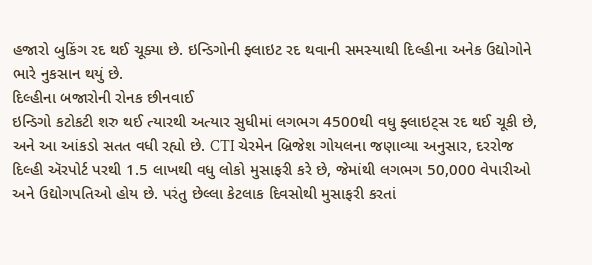હજારો બુકિંગ રદ થઈ ચૂક્યા છે. ઇન્ડિગોની ફ્લાઇટ રદ થવાની સમસ્યાથી દિલ્હીના અનેક ઉદ્યોગોને ભારે નુકસાન થયું છે.
દિલ્હીના બજારોની રોનક છીનવાઈ
ઇન્ડિગો કટોકટી શરુ થઈ ત્યારથી અત્યાર સુધીમાં લગભગ 4500થી વધુ ફ્લાઇટ્સ રદ થઈ ચૂકી છે, અને આ આંકડો સતત વધી રહ્યો છે. CTI ચેરમેન બ્રિજેશ ગોયલના જણાવ્યા અનુસાર, દરરોજ દિલ્હી ઍરપોર્ટ પરથી 1.5 લાખથી વધુ લોકો મુસાફરી કરે છે, જેમાંથી લગભગ 50,000 વેપારીઓ અને ઉદ્યોગપતિઓ હોય છે. પરંતુ છેલ્લા કેટલાક દિવસોથી મુસાફરી કરતાં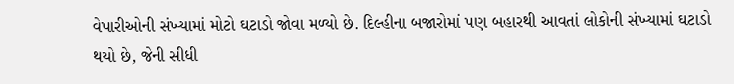વેપારીઓની સંખ્યામાં મોટો ઘટાડો જોવા મળ્યો છે. દિલ્હીના બજારોમાં પણ બહારથી આવતાં લોકોની સંખ્યામાં ઘટાડો થયો છે, જેની સીધી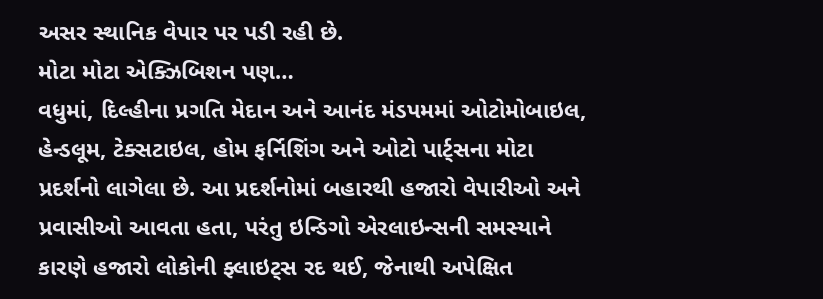અસર સ્થાનિક વેપાર પર પડી રહી છે.
મોટા મોટા એક્ઝિબિશન પણ…
વધુમાં, દિલ્હીના પ્રગતિ મેદાન અને આનંદ મંડપમમાં ઓટોમોબાઇલ, હેન્ડલૂમ, ટેક્સટાઇલ, હોમ ફર્નિશિંગ અને ઓટો પાર્ટ્સના મોટા પ્રદર્શનો લાગેલા છે. આ પ્રદર્શનોમાં બહારથી હજારો વેપારીઓ અને પ્રવાસીઓ આવતા હતા, પરંતુ ઇન્ડિગો એરલાઇન્સની સમસ્યાને કારણે હજારો લોકોની ફ્લાઇટ્સ રદ થઈ, જેનાથી અપેક્ષિત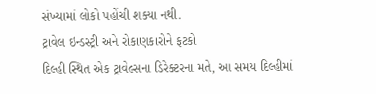સંખ્યામાં લોકો પહોંચી શક્યા નથી.
ટ્રાવેલ ઇન્ડસ્ટ્રી અને રોકાણકારોને ફટકો
દિલ્હી સ્થિત એક ટ્રાવેલ્સના ડિરેક્ટરના મતે, આ સમય દિલ્હીમાં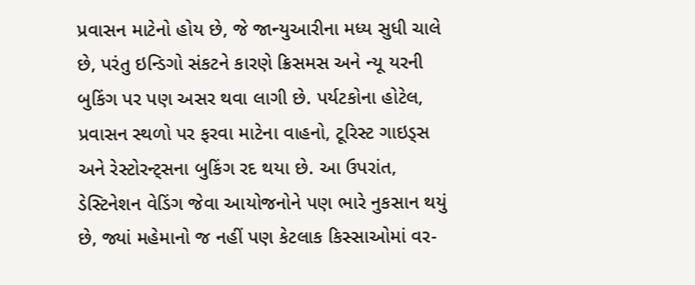પ્રવાસન માટેનો હોય છે, જે જાન્યુઆરીના મધ્ય સુધી ચાલે છે, પરંતુ ઇન્ડિગો સંકટને કારણે ક્રિસમસ અને ન્યૂ યરની બુકિંગ પર પણ અસર થવા લાગી છે. પર્યટકોના હોટેલ, પ્રવાસન સ્થળો પર ફરવા માટેના વાહનો, ટૂરિસ્ટ ગાઇડ્સ અને રેસ્ટોરન્ટ્સના બુકિંગ રદ થયા છે. આ ઉપરાંત, ડેસ્ટિનેશન વેડિંગ જેવા આયોજનોને પણ ભારે નુકસાન થયું છે, જ્યાં મહેમાનો જ નહીં પણ કેટલાક કિસ્સાઓમાં વર-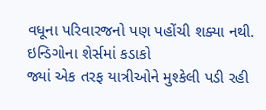વધૂના પરિવારજનો પણ પહોંચી શક્યા નથી.
ઇન્ડિગોના શેર્સમાં કડાકો
જ્યાં એક તરફ યાત્રીઓને મુશ્કેલી પડી રહી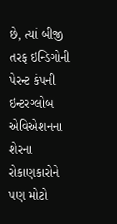છે, ત્યાં બીજી તરફ ઇન્ડિગોની પેરન્ટ કંપની ઇન્ટરગ્લોબ એવિએશનના શેરના રોકાણકારોને પણ મોટો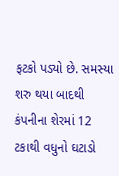ફટકો પડ્યો છે. સમસ્યા શરુ થયા બાદથી કંપનીના શેરમાં 12 ટકાથી વધુનો ઘટાડો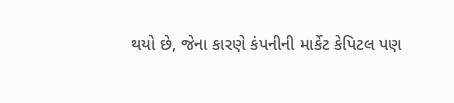થયો છે, જેના કારણે કંપનીની માર્કેટ કેપિટલ પણ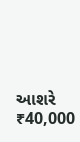આશરે ₹40,000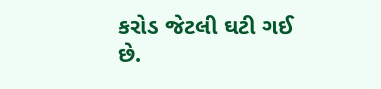કરોડ જેટલી ઘટી ગઈ છે.